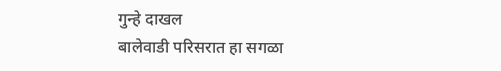गुन्हे दाखल
बालेवाडी परिसरात हा सगळा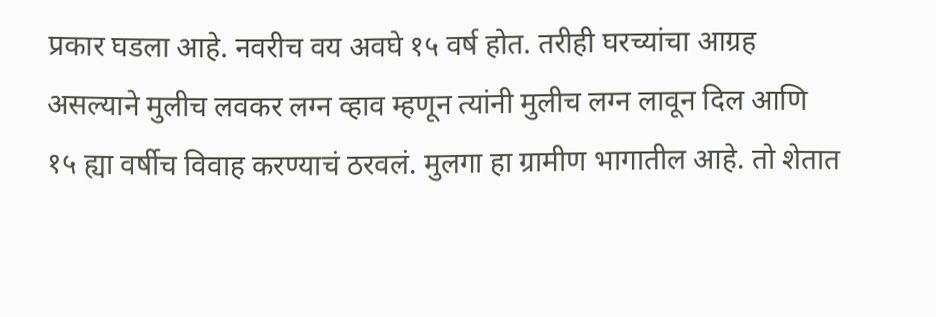प्रकार घडला आहे. नवरीच वय अवघे १५ वर्ष होत. तरीही घरच्यांचा आग्रह असल्याने मुलीच लवकर लग्न व्हाव म्हणून त्यांनी मुलीच लग्न लावून दिल आणि १५ ह्या वर्षीच विवाह करण्याचं ठरवलं. मुलगा हा ग्रामीण भागातील आहे. तो शेतात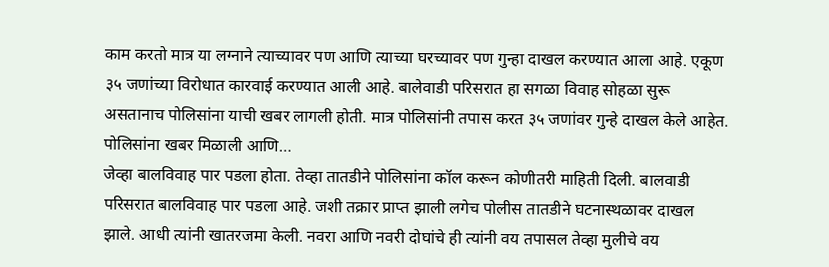काम करतो मात्र या लग्नाने त्याच्यावर पण आणि त्याच्या घरच्यावर पण गुन्हा दाखल करण्यात आला आहे. एकूण ३५ जणांच्या विरोधात कारवाई करण्यात आली आहे. बालेवाडी परिसरात हा सगळा विवाह सोहळा सुरू असतानाच पोलिसांना याची खबर लागली होती. मात्र पोलिसांनी तपास करत ३५ जणांवर गुन्हे दाखल केले आहेत.
पोलिसांना खबर मिळाली आणि…
जेव्हा बालविवाह पार पडला होता. तेव्हा तातडीने पोलिसांना कॉल करून कोणीतरी माहिती दिली. बालवाडी परिसरात बालविवाह पार पडला आहे. जशी तक्रार प्राप्त झाली लगेच पोलीस तातडीने घटनास्थळावर दाखल झाले. आधी त्यांनी खातरजमा केली. नवरा आणि नवरी दोघांचे ही त्यांनी वय तपासल तेव्हा मुलीचे वय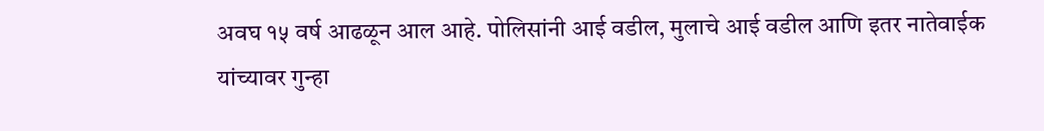अवघ १५ वर्ष आढळून आल आहे. पोलिसांनी आई वडील, मुलाचे आई वडील आणि इतर नातेवाईक यांच्यावर गुन्हा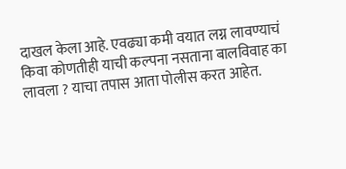दाखल केला आहे. एवढ्या कमी वयात लग्न लावण्याचं किवा कोणतीही याची कल्पना नसताना बालविवाह का लावला ? याचा तपास आता पोलीस करत आहेत.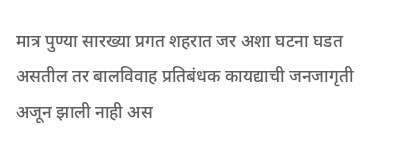मात्र पुण्या सारख्या प्रगत शहरात जर अशा घटना घडत असतील तर बालविवाह प्रतिबंधक कायद्याची जनजागृती अजून झाली नाही अस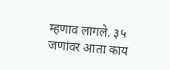म्हणाव लागले. ३५ जणांवर आता काय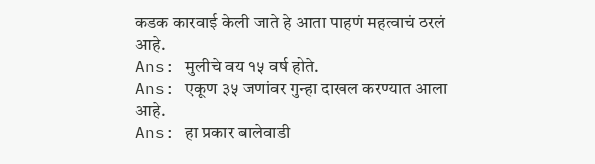कडक कारवाई केली जाते हे आता पाहणं महत्वाचं ठरलं आहे.
Ans: मुलीचे वय १५ वर्ष होते.
Ans: एकूण ३५ जणांवर गुन्हा दाखल करण्यात आला आहे.
Ans: हा प्रकार बालेवाडी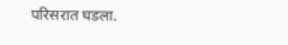परिसरात घडला.